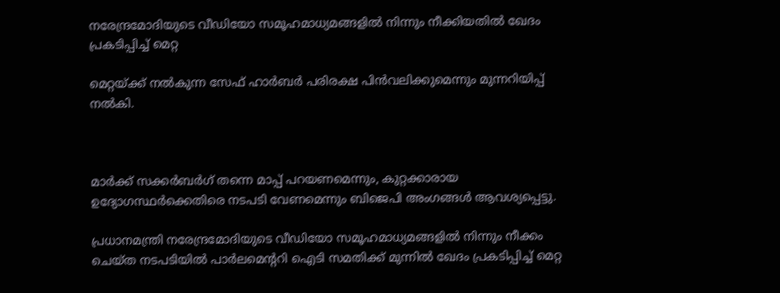നരേന്ദ്രമോദിയുടെ വീഡിയോ സമൂഹമാധ്യമങ്ങളില്‍ നിന്നും നീക്കിയതില്‍ ഖേദം പ്രകടിപ്പിച്ച് മെറ്റ

മെറ്റയ്ക്ക് നല്‍കുന്ന സേഫ് ഹാര്‍ബര്‍ പരിരക്ഷ പിന്‍വലിക്കുമെന്നും മുന്നറിയിപ്പ് നല്‍കി.



മാര്‍ക്ക് സക്കര്‍ബര്‍ഗ് തന്നെ മാപ്പ് പറയണമെന്നും, കുറ്റക്കാരായ ഉദ്യോഗസ്ഥര്‍ക്കെതിരെ നടപടി വേണമെന്നും ബിജെപി അംഗങ്ങള്‍ ആവശ്യപ്പെട്ടു.

പ്രധാനമന്ത്രി നരേന്ദ്രമോദിയുടെ വീഡിയോ സമൂഹമാധ്യമങ്ങളില്‍ നിന്നും നീക്കം ചെയ്ത നടപടിയില്‍ പാര്‍ലമെന്ററി ഐടി സമതിക്ക് മുന്നില്‍ ഖേദം പ്രകടിപ്പിച്ച് മെറ്റ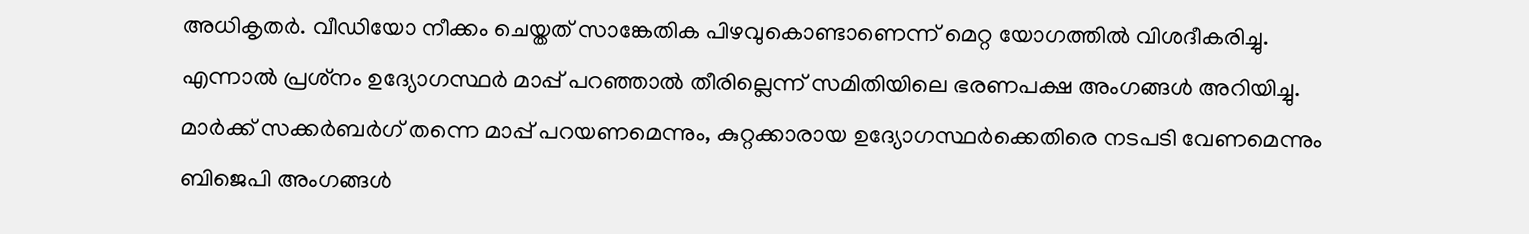അധികൃതര്‍. വീഡിയോ നീക്കം ചെയ്തത് സാങ്കേതിക പിഴവുകൊണ്ടാണെന്ന് മെറ്റ യോഗത്തില്‍ വിശദീകരിച്ചു. എന്നാല്‍ പ്രശ്‌നം ഉദ്യോഗസ്ഥര്‍ മാപ്പ് പറഞ്ഞാല്‍ തീരില്ലെന്ന് സമിതിയിലെ ഭരണപക്ഷ അംഗങ്ങള്‍ അറിയിച്ചു. മാര്‍ക്ക് സക്കര്‍ബര്‍ഗ് തന്നെ മാപ്പ് പറയണമെന്നും, കുറ്റക്കാരായ ഉദ്യോഗസ്ഥര്‍ക്കെതിരെ നടപടി വേണമെന്നും ബിജെപി അംഗങ്ങള്‍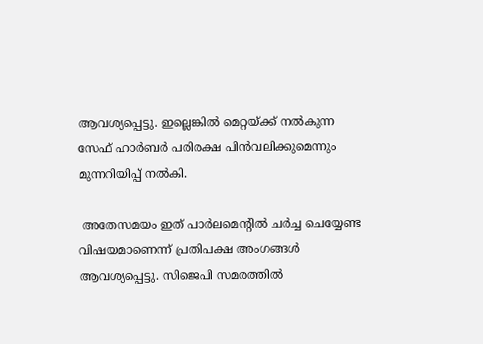ആവശ്യപ്പെട്ടു. ഇല്ലെങ്കില്‍ മെറ്റയ്ക്ക് നല്‍കുന്ന സേഫ് ഹാര്‍ബര്‍ പരിരക്ഷ പിന്‍വലിക്കുമെന്നും മുന്നറിയിപ്പ് നല്‍കി.

 അതേസമയം ഇത് പാര്‍ലമെന്റില്‍ ചര്‍ച്ച ചെയ്യേണ്ട വിഷയമാണെന്ന് പ്രതിപക്ഷ അംഗങ്ങള്‍ ആവശ്യപ്പെട്ടു. സിജെപി സമരത്തില്‍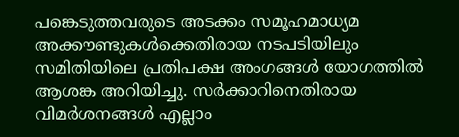പങ്കെടുത്തവരുടെ അടക്കം സമൂഹമാധ്യമ അക്കൗണ്ടുകള്‍ക്കെതിരായ നടപടിയിലും സമിതിയിലെ പ്രതിപക്ഷ അംഗങ്ങള്‍ യോഗത്തില്‍ ആശങ്ക അറിയിച്ചു. സര്‍ക്കാറിനെതിരായ വിമര്‍ശനങ്ങള്‍ എല്ലാം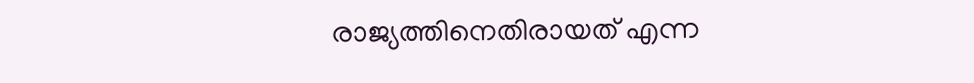രാജ്യത്തിനെതിരായത് എന്ന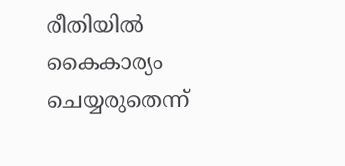രീതിയില്‍ കൈകാര്യം ചെയ്യരുതെന്ന്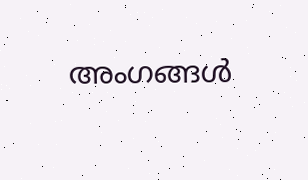അംഗങ്ങള്‍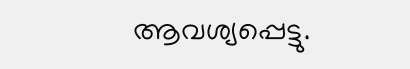ആവശ്യപ്പെട്ടു.